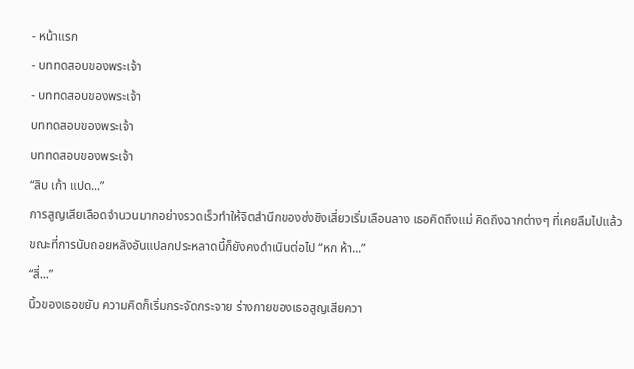- หน้าแรก
- บททดสอบของพระเจ้า
- บททดสอบของพระเจ้า
บททดสอบของพระเจ้า
บททดสอบของพระเจ้า
“สิบ เก้า แปด...”
การสูญเสียเลือดจำนวนมากอย่างรวดเร็วทำให้จิตสำนึกของซ่งชิงเสี่ยวเริ่มเลือนลาง เธอคิดถึงแม่ คิดถึงฉากต่างๆ ที่เคยลืมไปแล้ว ขณะที่การนับถอยหลังอันแปลกประหลาดนี้ก็ยังคงดำเนินต่อไป “หก ห้า...”
“สี่...”
นิ้วของเธอขยับ ความคิดก็เริ่มกระจัดกระจาย ร่างกายของเธอสูญเสียควา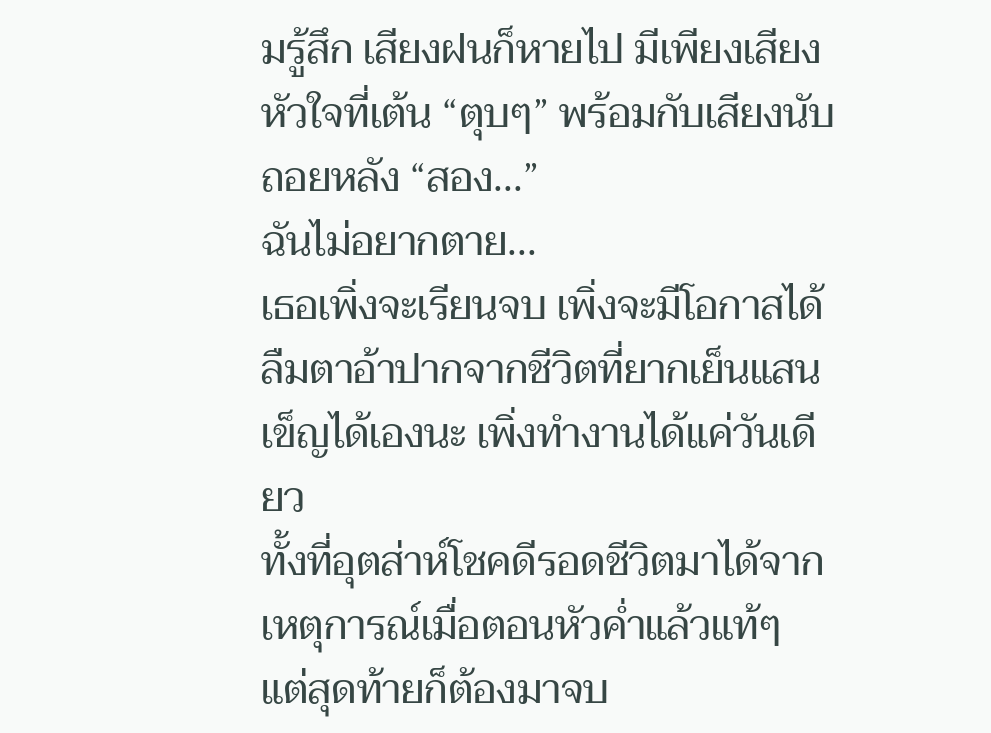มรู้สึก เสียงฝนก็หายไป มีเพียงเสียงหัวใจที่เต้น “ตุบๆ” พร้อมกับเสียงนับถอยหลัง “สอง...”
ฉันไม่อยากตาย...
เธอเพิ่งจะเรียนจบ เพิ่งจะมีโอกาสได้ลืมตาอ้าปากจากชีวิตที่ยากเย็นแสนเข็ญได้เองนะ เพิ่งทำงานได้แค่วันเดียว
ทั้งที่อุตส่าห์โชคดีรอดชีวิตมาได้จากเหตุการณ์เมื่อตอนหัวค่ำแล้วแท้ๆ แต่สุดท้ายก็ต้องมาจบ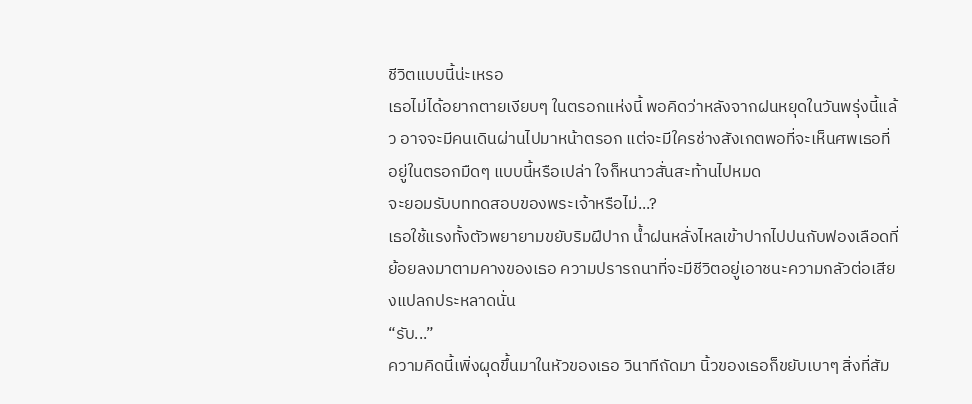ชีวิตแบบนี้น่ะเหรอ
เธอไม่ได้อยากตายเงียบๆ ในตรอกแห่งนี้ พอคิดว่าหลังจากฝนหยุดในวันพรุ่งนี้แล้ว อาจจะมีคนเดินผ่านไปมาหน้าตรอก แต่จะมีใครช่างสังเกตพอที่จะเห็นศพเธอที่อยู่ในตรอกมืดๆ แบบนี้หรือเปล่า ใจก็หนาวสั่นสะท้านไปหมด
จะยอมรับบททดสอบของพระเจ้าหรือไม่...?
เธอใช้แรงทั้งตัวพยายามขยับริมฝีปาก น้ำฝนหลั่งไหลเข้าปากไปปนกับฟองเลือดที่ย้อยลงมาตามคางของเธอ ความปรารถนาที่จะมีชีวิตอยู่เอาชนะความกลัวต่อเสียงแปลกประหลาดนั่น
“รับ...”
ความคิดนี้เพิ่งผุดขึ้นมาในหัวของเธอ วินาทีถัดมา นิ้วของเธอก็ขยับเบาๆ สิ่งที่สัม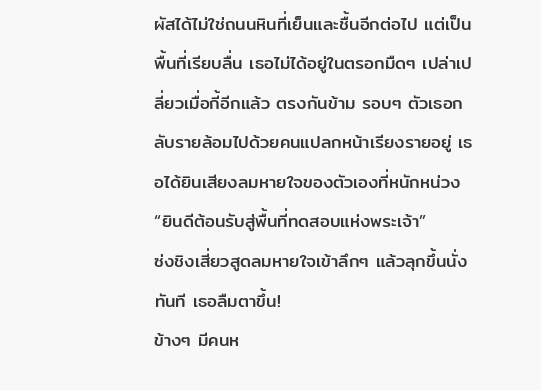ผัสได้ไม่ใช่ถนนหินที่เย็นและชื้นอีกต่อไป แต่เป็นพื้นที่เรียบลื่น เธอไม่ได้อยู่ในตรอกมืดๆ เปล่าเปลี่ยวเมื่อกี้อีกแล้ว ตรงกันข้าม รอบๆ ตัวเธอกลับรายล้อมไปด้วยคนแปลกหน้าเรียงรายอยู่ เธอได้ยินเสียงลมหายใจของตัวเองที่หนักหน่วง
“ยินดีต้อนรับสู่พื้นที่ทดสอบแห่งพระเจ้า”
ซ่งชิงเสี่ยวสูดลมหายใจเข้าลึกๆ แล้วลุกขึ้นนั่งทันที เธอลืมตาขึ้น!
ข้างๆ มีคนห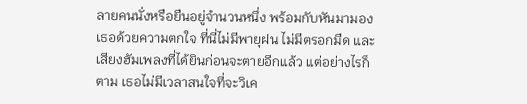ลายคนนั่งหรือยืนอยู่จำนวนหนึ่ง พร้อมกับหันมามองเธอด้วยความตกใจ ที่นี่ไม่มีพายุฝน ไม่มีตรอกมืด และเสียงฮัมเพลงที่ได้ยินก่อนจะตายอีกแล้ว แต่อย่างไรก็ตาม เธอไม่มีเวลาสนใจที่จะวิเค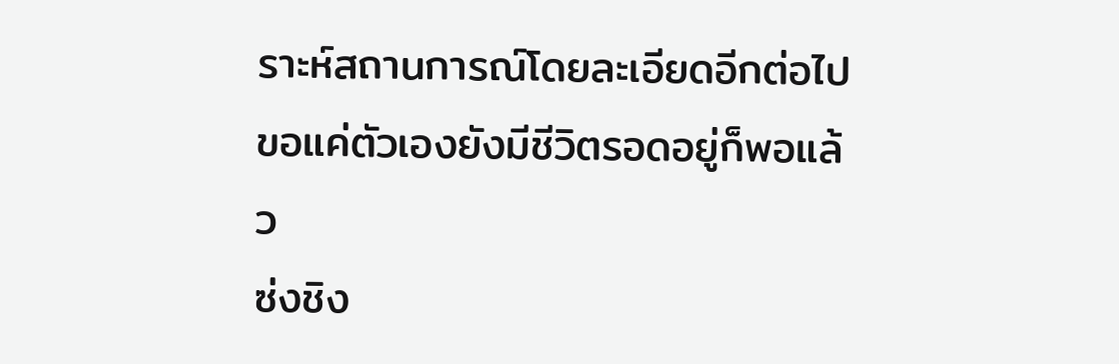ราะห์สถานการณ์โดยละเอียดอีกต่อไป ขอแค่ตัวเองยังมีชีวิตรอดอยู่ก็พอแล้ว
ซ่งชิง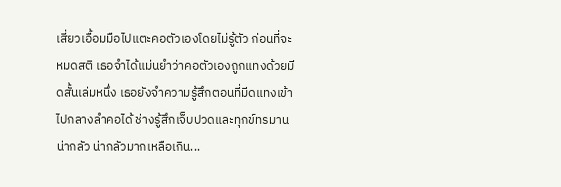เสี่ยวเอื้อมมือไปแตะคอตัวเองโดยไม่รู้ตัว ก่อนที่จะหมดสติ เธอจำได้แม่นยำว่าคอตัวเองถูกแทงด้วยมีดสั้นเล่มหนึ่ง เธอยังจำความรู้สึกตอนที่มีดแทงเข้าไปกลางลำคอได้ ช่างรู้สึกเจ็บปวดและทุกข์ทรมาน
น่ากลัว น่ากลัวมากเหลือเกิน...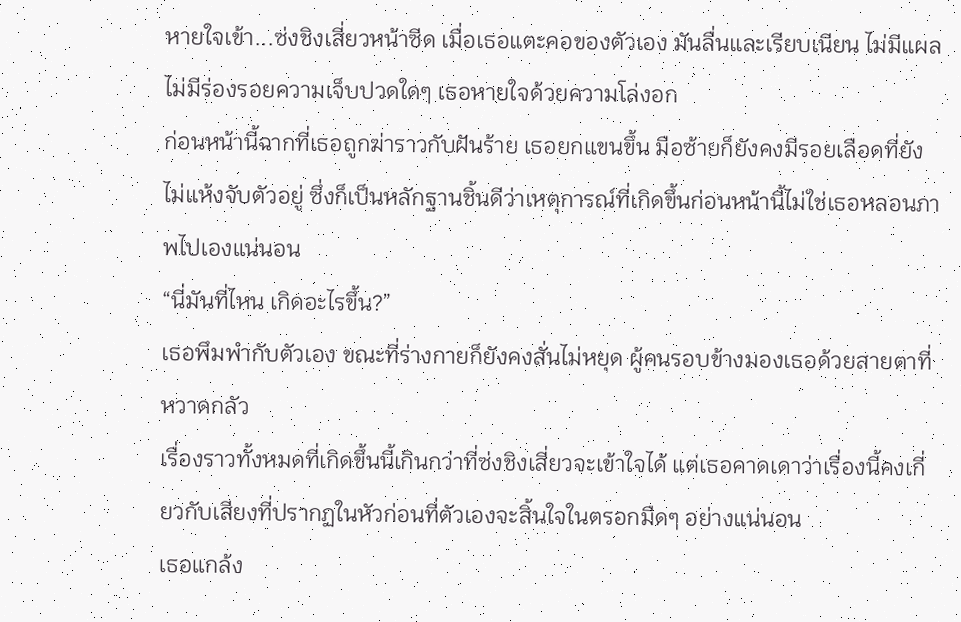หายใจเข้า...ซ่งชิงเสี่ยวหน้าซีด เมื่อเธอแตะคอของตัวเอง มันลื่นและเรียบเนียน ไม่มีแผล ไม่มีร่องรอยความเจ็บปวดใดๆ เธอหายใจด้วยความโล่งอก
ก่อนหน้านี้ฉากที่เธอถูกฆ่าราวกับฝันร้าย เธอยกแขนขึ้น มือซ้ายก็ยังคงมีรอยเลือดที่ยังไม่แห้งจับตัวอยู่ ซึ่งก็เป็นหลักฐานชิ้นดีว่าเหตุการณ์ที่เกิดขึ้นก่อนหน้านี้ไม่ใช่เธอหลอนภาพไปเองแน่นอน
“นี่มันที่ไหน เกิดอะไรขึ้น?”
เธอพึมพำกับตัวเอง ขณะที่ร่างกายก็ยังคงสั่นไม่หยุด ผู้คนรอบข้างมองเธอด้วยสายตาที่หวาดกลัว
เรื่องราวทั้งหมดที่เกิดขึ้นนี้เกินกว่าที่ซ่งชิงเสี่ยวจะเข้าใจได้ แต่เธอคาดเดาว่าเรื่องนี้คงเกี่ยวกับเสียงที่ปรากฏในหัวก่อนที่ตัวเองจะสิ้นใจในตรอกมืดๆ อย่างแน่นอน
เธอแกล้ง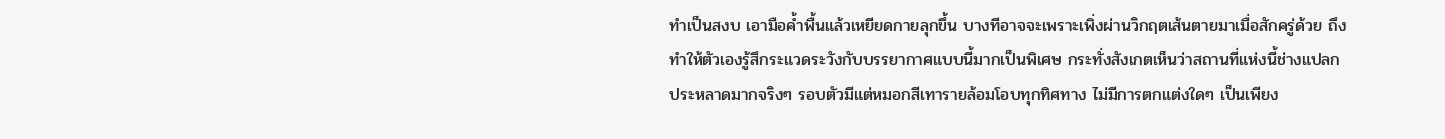ทำเป็นสงบ เอามือค้ำพื้นแล้วเหยียดกายลุกขึ้น บางทีอาจจะเพราะเพิ่งผ่านวิกฤตเส้นตายมาเมื่อสักครู่ด้วย ถึงทำให้ตัวเองรู้สึกระแวดระวังกับบรรยากาศแบบนี้มากเป็นพิเศษ กระทั่งสังเกตเห็นว่าสถานที่แห่งนี้ช่างแปลกประหลาดมากจริงๆ รอบตัวมีแต่หมอกสีเทารายล้อมโอบทุกทิศทาง ไม่มีการตกแต่งใดๆ เป็นเพียง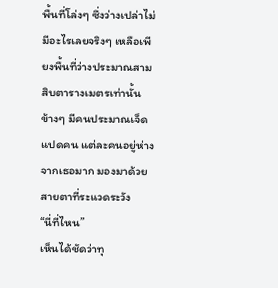พื้นที่โล่งๆ ซึ่งว่างเปล่าไม่มีอะไรเลยจริงๆ เหลือเพียงพื้นที่ว่างประมาณสามสิบตารางเมตรเท่านั้น
ข้างๆ มีคนประมาณเจ็ดแปดคน แต่ละคนอยู่ห่างจากเธอมาก มองมาด้วยสายตาที่ระแวดระวัง
“นี่ที่ไหน”
เห็นได้ชัดว่าทุ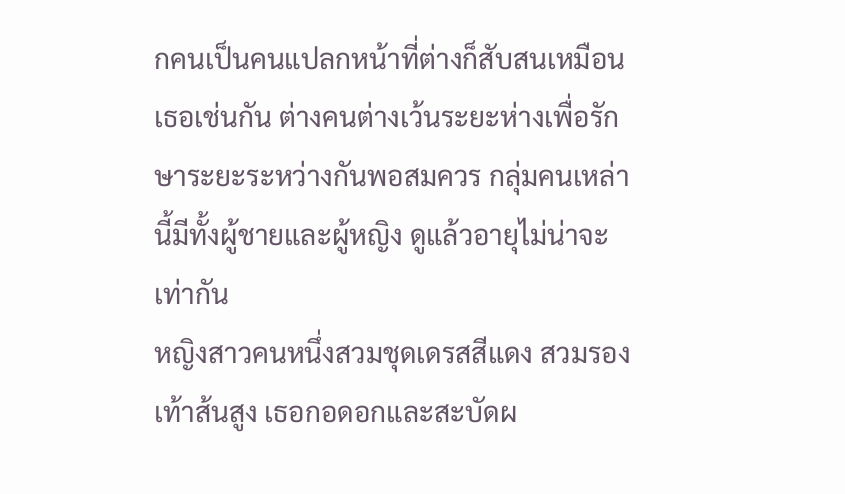กคนเป็นคนแปลกหน้าที่ต่างก็สับสนเหมือนเธอเช่นกัน ต่างคนต่างเว้นระยะห่างเพื่อรักษาระยะระหว่างกันพอสมควร กลุ่มคนเหล่านี้มีทั้งผู้ชายและผู้หญิง ดูแล้วอายุไม่น่าจะเท่ากัน
หญิงสาวคนหนึ่งสวมชุดเดรสสีแดง สวมรองเท้าส้นสูง เธอกอดอกและสะบัดผ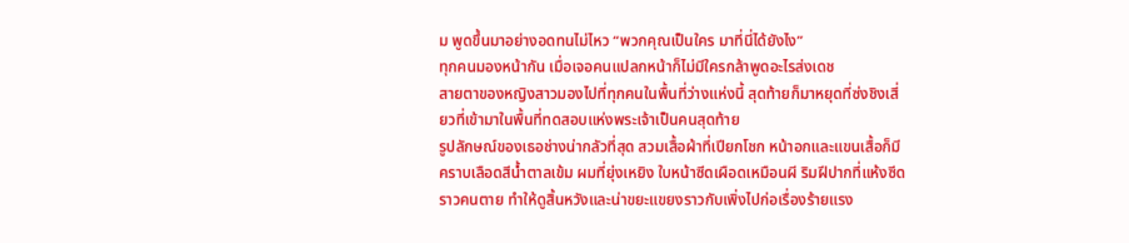ม พูดขึ้นมาอย่างอดทนไม่ไหว “พวกคุณเป็นใคร มาที่นี่ได้ยังไง”
ทุกคนมองหน้ากัน เมื่อเจอคนแปลกหน้าก็ไม่มีใครกล้าพูดอะไรส่งเดช
สายตาของหญิงสาวมองไปที่ทุกคนในพื้นที่ว่างแห่งนี้ สุดท้ายก็มาหยุดที่ซ่งชิงเสี่ยวที่เข้ามาในพื้นที่ทดสอบแห่งพระเจ้าเป็นคนสุดท้าย
รูปลักษณ์ของเธอช่างน่ากลัวที่สุด สวมเสื้อผ้าที่เปียกโชก หน้าอกและแขนเสื้อก็มีคราบเลือดสีน้ำตาลเข้ม ผมที่ยุ่งเหยิง ใบหน้าซีดเผือดเหมือนผี ริมฝีปากที่แห้งซีดราวคนตาย ทำให้ดูสิ้นหวังและน่าขยะแขยงราวกับเพิ่งไปก่อเรื่องร้ายแรง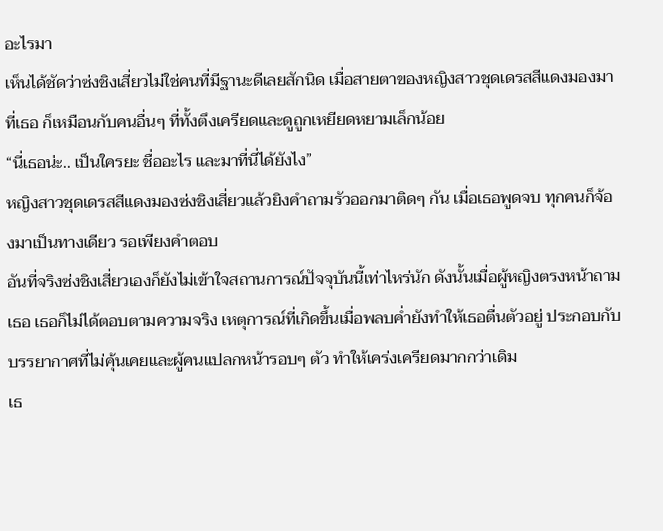อะไรมา
เห็นได้ชัดว่าซ่งชิงเสี่ยวไม่ใช่คนที่มีฐานะดีเลยสักนิด เมื่อสายตาของหญิงสาวชุดเดรสสีแดงมองมาที่เธอ ก็เหมือนกับคนอื่นๆ ที่ทั้งตึงเครียดและดูถูกเหยียดหยามเล็กน้อย
“นี่เธอน่ะ.. เป็นใครยะ ชื่ออะไร และมาที่นี่ได้ยังไง”
หญิงสาวชุดเดรสสีแดงมองซ่งชิงเสี่ยวแล้วยิงคำถามรัวออกมาติดๆ กัน เมื่อเธอพูดจบ ทุกคนก็จ้องมาเป็นทางเดียว รอเพียงคำตอบ
อันที่จริงซ่งชิงเสี่ยวเองก็ยังไม่เข้าใจสถานการณ์ปัจจุบันนี้เท่าไหร่นัก ดังนั้นเมื่อผู้หญิงตรงหน้าถามเธอ เธอก็ไม่ได้ตอบตามความจริง เหตุการณ์ที่เกิดขึ้นเมื่อพลบค่ำยังทำให้เธอตื่นตัวอยู่ ประกอบกับบรรยากาศที่ไม่คุ้นเคยและผู้คนแปลกหน้ารอบๆ ตัว ทำให้เคร่งเครียดมากกว่าเดิม
เธ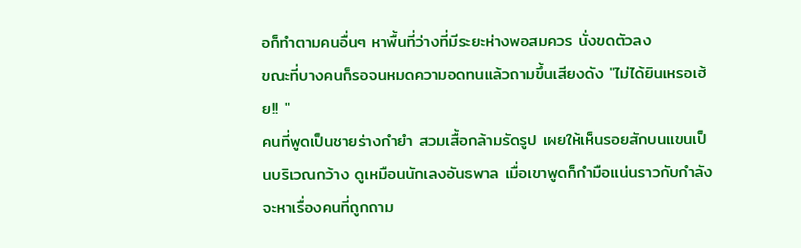อก็ทำตามคนอื่นๆ หาพื้นที่ว่างที่มีระยะห่างพอสมควร นั่งขดตัวลง
ขณะที่บางคนก็รอจนหมดความอดทนแล้วถามขึ้นเสียงดัง "ไม่ได้ยินเหรอเฮ้ย!! "
คนที่พูดเป็นชายร่างกำยำ สวมเสื้อกล้ามรัดรูป เผยให้เห็นรอยสักบนแขนเป็นบริเวณกว้าง ดูเหมือนนักเลงอันธพาล เมื่อเขาพูดก็กำมือแน่นราวกับกำลังจะหาเรื่องคนที่ถูกถาม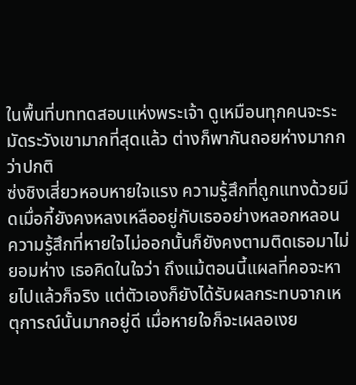ในพื้นที่บททดสอบแห่งพระเจ้า ดูเหมือนทุกคนจะระมัดระวังเขามากที่สุดแล้ว ต่างก็พากันถอยห่างมากกว่าปกติ
ซ่งชิงเสี่ยวหอบหายใจแรง ความรู้สึกที่ถูกแทงด้วยมีดเมื่อกี้ยังคงหลงเหลืออยู่กับเธออย่างหลอกหลอน ความรู้สึกที่หายใจไม่ออกนั้นก็ยังคงตามติดเธอมาไม่ยอมห่าง เธอคิดในใจว่า ถึงแม้ตอนนี้แผลที่คอจะหายไปแล้วก็จริง แต่ตัวเองก็ยังได้รับผลกระทบจากเหตุการณ์นั้นมากอยู่ดี เมื่อหายใจก็จะเผลอเงย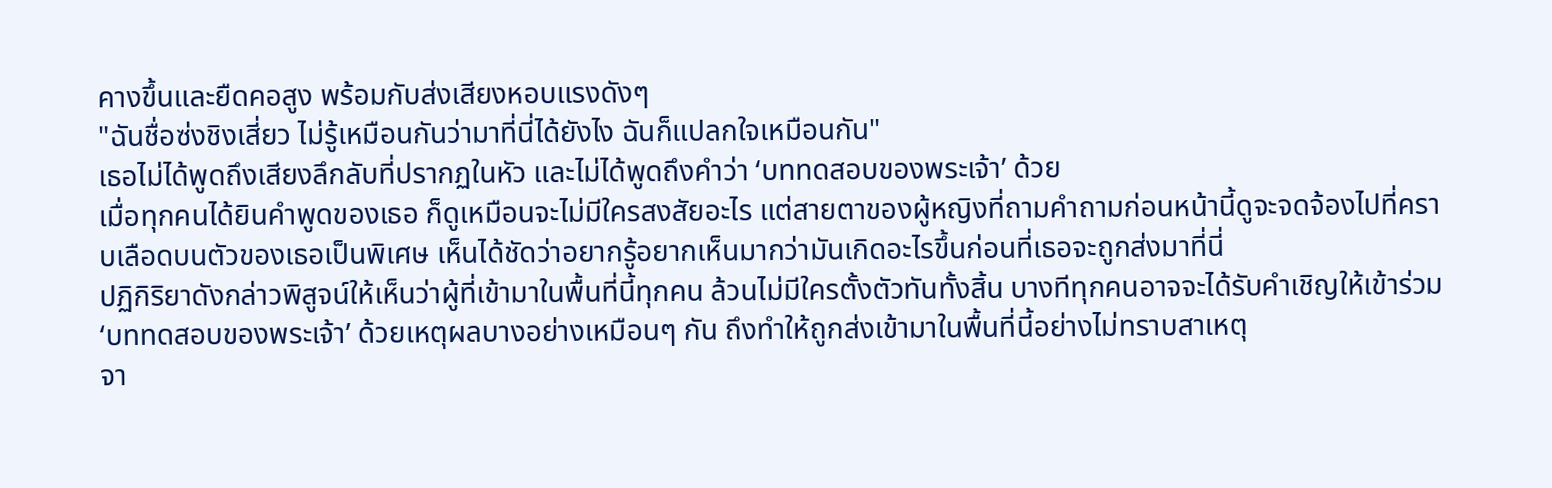คางขึ้นและยืดคอสูง พร้อมกับส่งเสียงหอบแรงดังๆ
"ฉันชื่อซ่งชิงเสี่ยว ไม่รู้เหมือนกันว่ามาที่นี่ได้ยังไง ฉันก็แปลกใจเหมือนกัน"
เธอไม่ได้พูดถึงเสียงลึกลับที่ปรากฏในหัว และไม่ได้พูดถึงคำว่า ‘บททดสอบของพระเจ้า’ ด้วย
เมื่อทุกคนได้ยินคำพูดของเธอ ก็ดูเหมือนจะไม่มีใครสงสัยอะไร แต่สายตาของผู้หญิงที่ถามคำถามก่อนหน้านี้ดูจะจดจ้องไปที่คราบเลือดบนตัวของเธอเป็นพิเศษ เห็นได้ชัดว่าอยากรู้อยากเห็นมากว่ามันเกิดอะไรขึ้นก่อนที่เธอจะถูกส่งมาที่นี่
ปฏิกิริยาดังกล่าวพิสูจน์ให้เห็นว่าผู้ที่เข้ามาในพื้นที่นี้ทุกคน ล้วนไม่มีใครตั้งตัวทันทั้งสิ้น บางทีทุกคนอาจจะได้รับคำเชิญให้เข้าร่วม ‘บททดสอบของพระเจ้า’ ด้วยเหตุผลบางอย่างเหมือนๆ กัน ถึงทำให้ถูกส่งเข้ามาในพื้นที่นี้อย่างไม่ทราบสาเหตุ
จา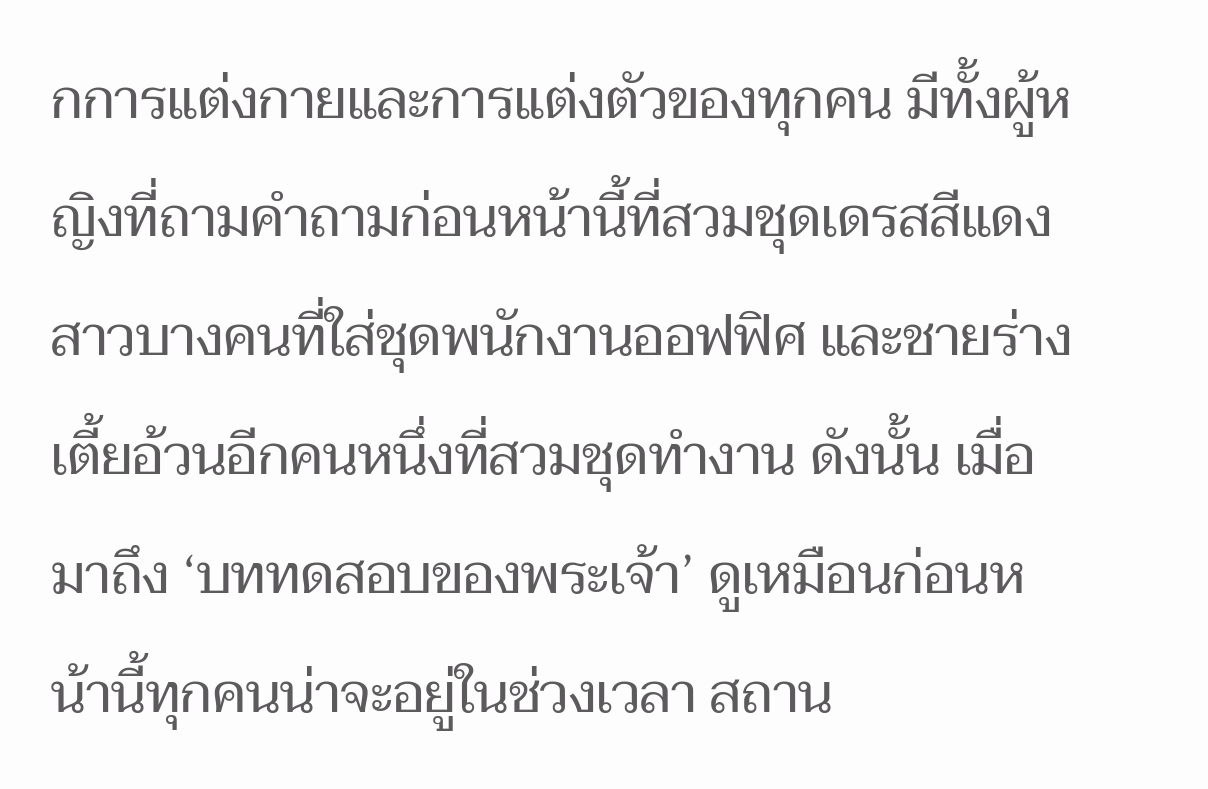กการแต่งกายและการแต่งตัวของทุกคน มีทั้งผู้หญิงที่ถามคำถามก่อนหน้านี้ที่สวมชุดเดรสสีแดง สาวบางคนที่ใส่ชุดพนักงานออฟฟิศ และชายร่างเตี้ยอ้วนอีกคนหนึ่งที่สวมชุดทำงาน ดังนั้น เมื่อมาถึง ‘บททดสอบของพระเจ้า’ ดูเหมือนก่อนหน้านี้ทุกคนน่าจะอยู่ในช่วงเวลา สถาน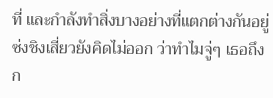ที่ และกำลังทำสิ่งบางอย่างที่แตกต่างกันอยู่
ซ่งชิงเสี่ยวยังคิดไม่ออก ว่าทำไมจู่ๆ เธอถึงก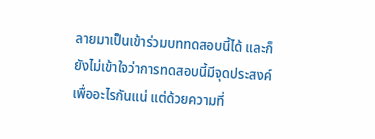ลายมาเป็นเข้าร่วมบททดสอบนี้ได้ และก็ยังไม่เข้าใจว่าการทดสอบนี้มีจุดประสงค์เพื่ออะไรกันแน่ แต่ด้วยความที่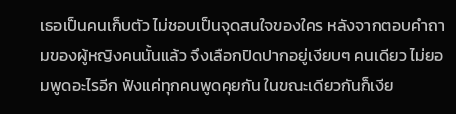เธอเป็นคนเก็บตัว ไม่ชอบเป็นจุดสนใจของใคร หลังจากตอบคำถามของผู้หญิงคนนั้นแล้ว จึงเลือกปิดปากอยู่เงียบๆ คนเดียว ไม่ยอมพูดอะไรอีก ฟังแค่ทุกคนพูดคุยกัน ในขณะเดียวกันก็เงีย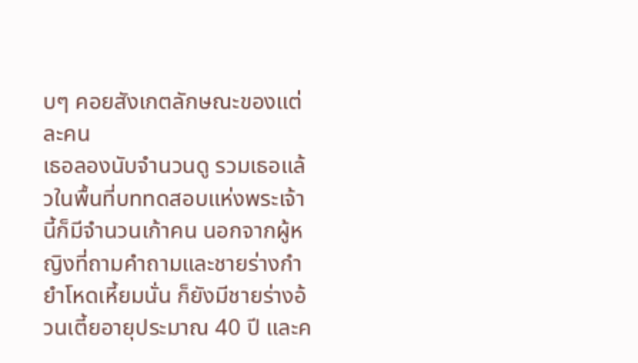บๆ คอยสังเกตลักษณะของแต่ละคน
เธอลองนับจำนวนดู รวมเธอแล้วในพื้นที่บททดสอบแห่งพระเจ้านี้ก็มีจำนวนเก้าคน นอกจากผู้หญิงที่ถามคำถามและชายร่างกำยำโหดเหี้ยมนั่น ก็ยังมีชายร่างอ้วนเตี้ยอายุประมาณ 40 ปี และค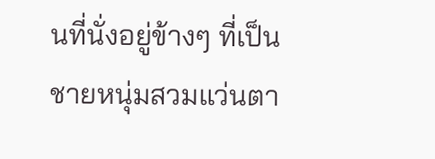นที่นั่งอยู่ข้างๆ ที่เป็นชายหนุ่มสวมแว่นตา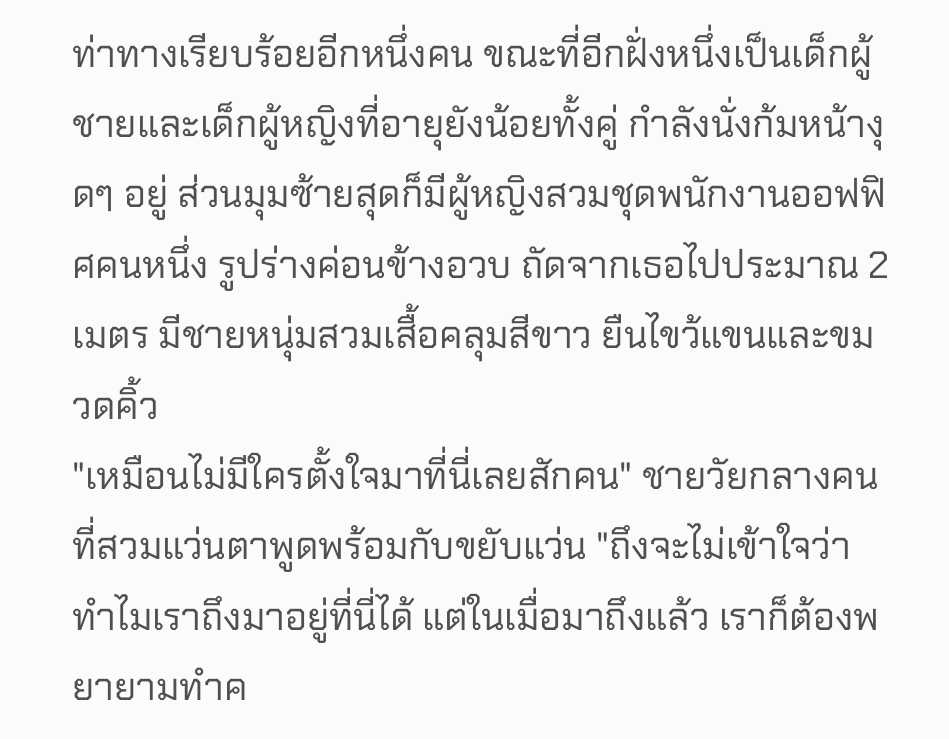ท่าทางเรียบร้อยอีกหนึ่งคน ขณะที่อีกฝั่งหนึ่งเป็นเด็กผู้ชายและเด็กผู้หญิงที่อายุยังน้อยทั้งคู่ กำลังนั่งก้มหน้างุดๆ อยู่ ส่วนมุมซ้ายสุดก็มีผู้หญิงสวมชุดพนักงานออฟฟิศคนหนึ่ง รูปร่างค่อนข้างอวบ ถัดจากเธอไปประมาณ 2 เมตร มีชายหนุ่มสวมเสื้อคลุมสีขาว ยืนไขว้แขนและขมวดคิ้ว
"เหมือนไม่มีใครตั้งใจมาที่นี่เลยสักคน" ชายวัยกลางคนที่สวมแว่นตาพูดพร้อมกับขยับแว่น "ถึงจะไม่เข้าใจว่าทำไมเราถึงมาอยู่ที่นี่ได้ แต่ในเมื่อมาถึงแล้ว เราก็ต้องพยายามทำค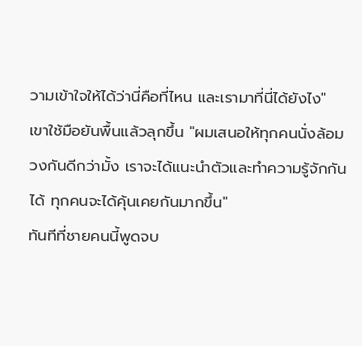วามเข้าใจให้ได้ว่านี่คือที่ไหน และเรามาที่นี่ได้ยังไง"
เขาใช้มือยันพื้นแล้วลุกขึ้น "ผมเสนอให้ทุกคนนั่งล้อมวงกันดีกว่ามั้ง เราจะได้แนะนำตัวและทำความรู้จักกันได้ ทุกคนจะได้คุ้นเคยกันมากขึ้น"
ทันทีที่ชายคนนี้พูดจบ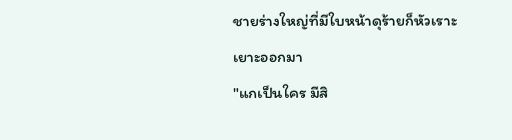ชายร่างใหญ่ที่มีใบหน้าดุร้ายก็หัวเราะเยาะออกมา
"แกเป็นใคร มีสิ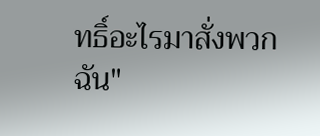ทธิ์อะไรมาสั่งพวกฉัน"